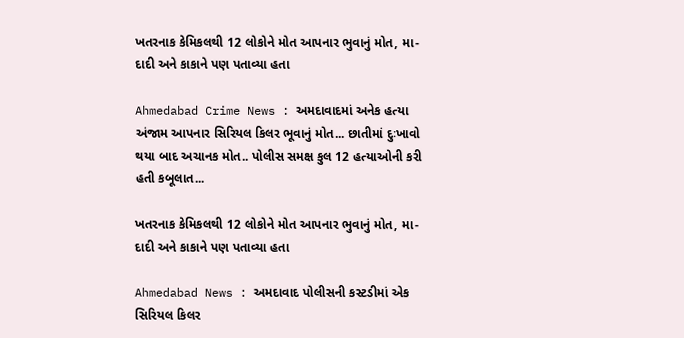ખતરનાક કેમિકલથી 12 લોકોને મોત આપનાર ભુવાનું મોત, મા-દાદી અને કાકાને પણ પતાવ્યા હતા

Ahmedabad Crime News : અમદાવાદમાં અનેક હત્યા અંજામ આપનાર સિરિયલ કિલર ભૂવાનું મોત... છાતીમાં દુઃખાવો થયા બાદ અચાનક મોત.. પોલીસ સમક્ષ કુલ 12 હત્યાઓની કરી હતી કબૂલાત...

ખતરનાક કેમિકલથી 12 લોકોને મોત આપનાર ભુવાનું મોત, મા-દાદી અને કાકાને પણ પતાવ્યા હતા

Ahmedabad News : અમદાવાદ પોલીસની કસ્ટડીમાં એક સિરિયલ કિલર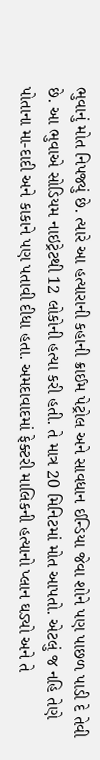ભુવાનું મોત નિપજ્યું છે. ત્યારે આ હત્યારાની કહાની ક્રાઈમ પેટ્રોલ અને સાવધાન ઈન્ડિયા જેવા શોને પણ પાછળ પાડી દે તેવી છે. આ ભુવાએ સોડિયમ નાઇટ્રેટથી 12 લોકોની હત્યા કરી હતી. તે માત્ર 20 મિનિટમાં મોત આપતો. એટલું જ નહિ તેણે પોતાના મા-દાદી અને કાકાને પણ પતાવી દીધા હતા. અમદાવાદમાં ફેક્ટરી માલિકની હત્યાનો પ્લાન ઘડ્યો અને તે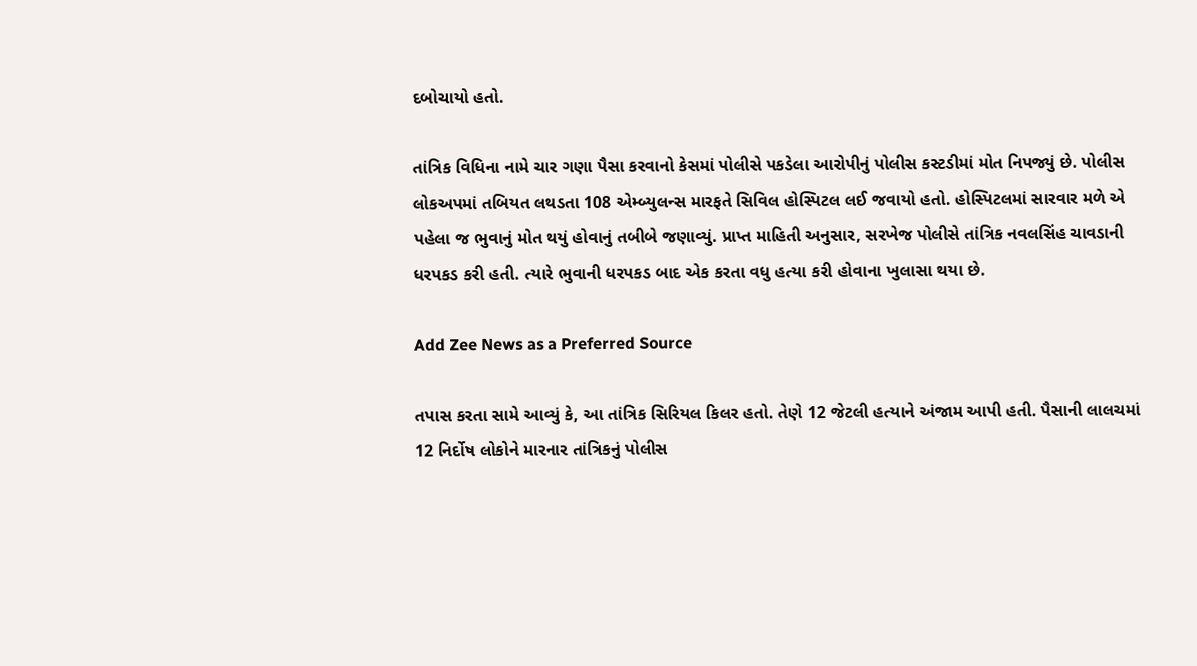દબોચાયો હતો.

તાંત્રિક વિધિના નામે ચાર ગણા પૈસા કરવાનો કેસમાં પોલીસે પકડેલા આરોપીનું પોલીસ કસ્ટડીમાં મોત નિપજ્યું છે. પોલીસ લોકઅપમાં તબિયત લથડતા 108 એમ્બ્યુલન્સ મારફતે સિવિલ હોસ્પિટલ લઈ જવાયો હતો. હોસ્પિટલમાં સારવાર મળે એ પહેલા જ ભુવાનું મોત થયું હોવાનું તબીબે જણાવ્યું. પ્રાપ્ત માહિતી અનુસાર, સરખેજ પોલીસે તાંત્રિક નવલસિંહ ચાવડાની ધરપકડ કરી હતી. ત્યારે ભુવાની ધરપકડ બાદ એક કરતા વધુ હત્યા કરી હોવાના ખુલાસા થયા છે.

Add Zee News as a Preferred Source

તપાસ કરતા સામે આવ્યું કે, આ તાંત્રિક સિરિયલ કિલર હતો. તેણે 12 જેટલી હત્યાને અંજામ આપી હતી. પૈસાની લાલચમાં 12 નિર્દોષ લોકોને મારનાર તાંત્રિકનું પોલીસ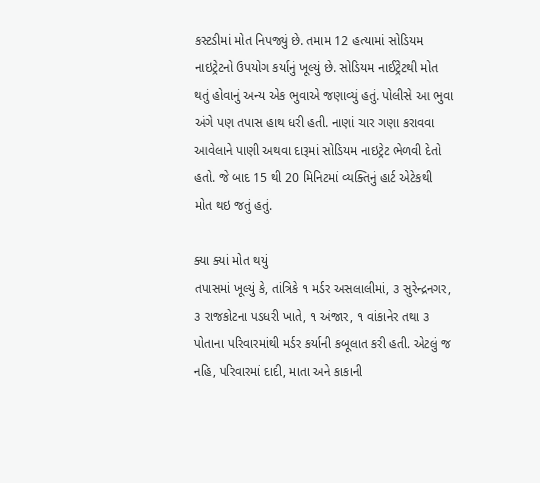કસ્ટડીમાં મોત નિપજ્યું છે. તમામ 12 હત્યામાં સોડિયમ નાઇટ્રેટનો ઉપયોગ કર્યાનું ખૂલ્યું છે. સોડિયમ નાઈટ્રેટથી મોત થતું હોવાનું અન્ય એક ભુવાએ જણાવ્યું હતું. પોલીસે આ ભુવા અંગે પણ તપાસ હાથ ધરી હતી. નાણાં ચાર ગણા કરાવવા આવેલાને પાણી અથવા દારૂમાં સોડિયમ નાઇટ્રેટ ભેળવી દેતો હતો. જે બાદ 15 થી 20 મિનિટમાં વ્યક્તિનું હાર્ટ એટેકથી મોત થઇ જતું હતું.

ક્યા ક્યાં મોત થયું
તપાસમાં ખૂલ્યું કે, તાંત્રિકે ૧ મર્ડર અસલાલીમાં, ૩ સુરેન્દ્રનગર, ૩ રાજકોટના પડધરી ખાતે, ૧ અંજાર, ૧ વાંકાનેર તથા ૩ પોતાના પરિવારમાંથી મર્ડર કર્યાની કબૂલાત કરી હતી. એટલું જ નહિ, પરિવારમાં દાદી, માતા અને કાકાની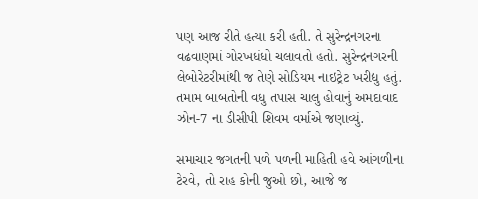પણ આજ રીતે હત્યા કરી હતી. તે સુરેન્દ્રનગરના વઢવાણમાં ગોરખધંધો ચલાવતો હતો. સુરેન્દ્રનગરની લેબોરેટરીમાંથી જ તેણે સોડિયમ નાઇટ્રેટ ખરીદ્યુ હતું. તમામ બાબતોની વધુ તપાસ ચાલુ હોવાનું અમદાવાદ ઝોન-7 ના ડીસીપી શિવમ વર્માએ જણાવ્યું.

સમાચાર જગતની પળે પળની માહિતી હવે આંગળીના ટેરવે, તો રાહ કોની જુઓ છો, આજે જ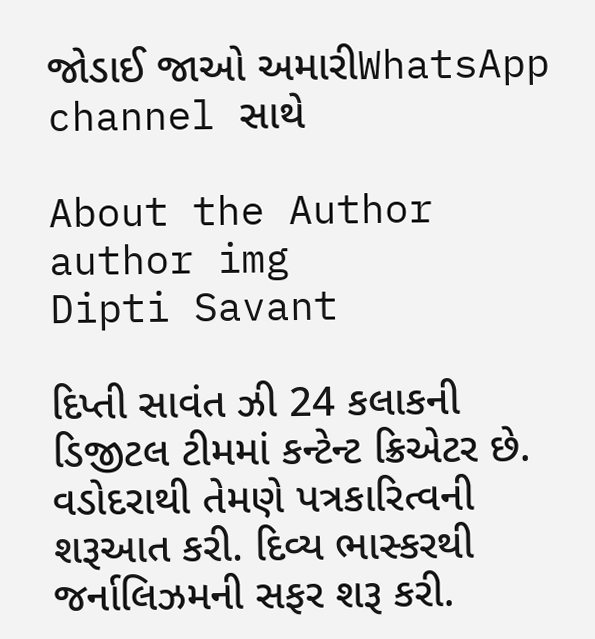જોડાઈ જાઓ અમારીWhatsApp channel સાથે

About the Author
author img
Dipti Savant

દિપ્તી સાવંત ઝી 24 કલાકની ડિજીટલ ટીમમાં કન્ટેન્ટ ક્રિએટર છે. વડોદરાથી તેમણે પત્રકારિત્વની શરૂઆત કરી. દિવ્ય ભાસ્કરથી જર્નાલિઝમની સફર શરૂ કરી.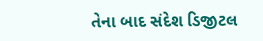તેના બાદ સંદેશ ડિજીટલ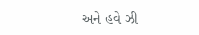અને હવે ઝી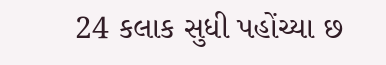24 કલાક સુધી પહોંચ્યા છ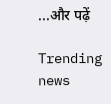...और पढ़ें

Trending news